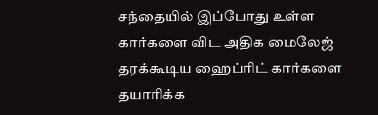சந்தையில் இப்போது உள்ள கார்களை விட அதிக மைலேஜ் தரக்கூடிய ஹைப்ரிட் கார்களை தயாரிக்க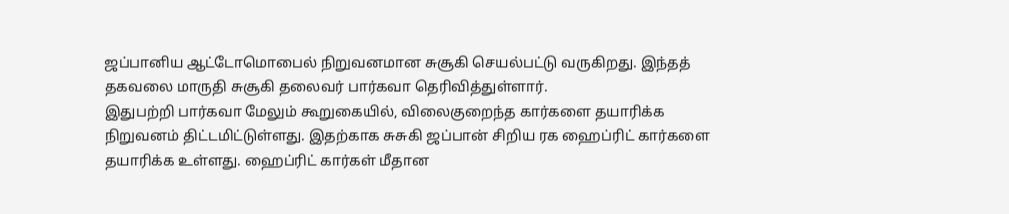ஜப்பானிய ஆட்டோமொபைல் நிறுவனமான சுசூகி செயல்பட்டு வருகிறது. இந்தத் தகவலை மாருதி சுசூகி தலைவர் பார்கவா தெரிவித்துள்ளார்.
இதுபற்றி பார்கவா மேலும் கூறுகையில், விலைகுறைந்த கார்களை தயாரிக்க நிறுவனம் திட்டமிட்டுள்ளது. இதற்காக சுசுகி ஜப்பான் சிறிய ரக ஹைப்ரிட் கார்களை தயாரிக்க உள்ளது. ஹைப்ரிட் கார்கள் மீதான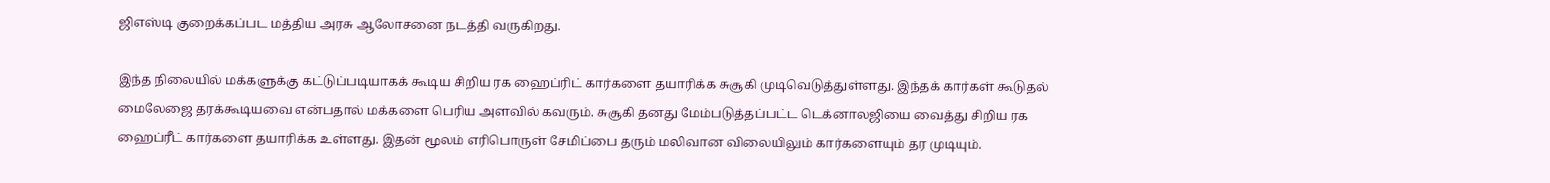ஜிஎஸ்டி குறைக்கப்பட மத்திய அரசு ஆலோசனை நடத்தி வருகிறது.

இந்த நிலையில் மக்களுக்கு கட்டுப்படியாகக் கூடிய சிறிய ரக ஹைப்ரிட் கார்களை தயாரிக்க சுசூகி முடிவெடுத்துள்ளது. இந்தக் கார்கள் கூடுதல் மைலேஜை தரக்கூடியவை என்பதால் மக்களை பெரிய அளவில் கவரும். சுசூகி தனது மேம்படுத்தப்பட்ட டெக்னாலஜியை வைத்து சிறிய ரக ஹைப்ரீட் கார்களை தயாரிக்க உள்ளது. இதன் மூலம் எரிபொருள் சேமிப்பை தரும் மலிவான விலையிலும் கார்களையும் தர முடியும்.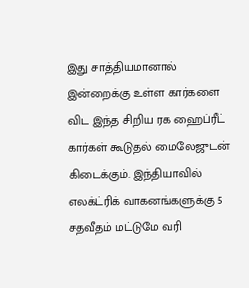இது சாத்தியமானால் இன்றைக்கு உள்ள கார்களை விட இந்த சிறிய ரக ஹைப்ரீட் கார்கள் கூடுதல் மைலேஜுடன் கிடைக்கும். இந்தியாவில் எலக்ட்ரிக் வாகனங்களுக்கு 5 சதவீதம் மட்டுமே வரி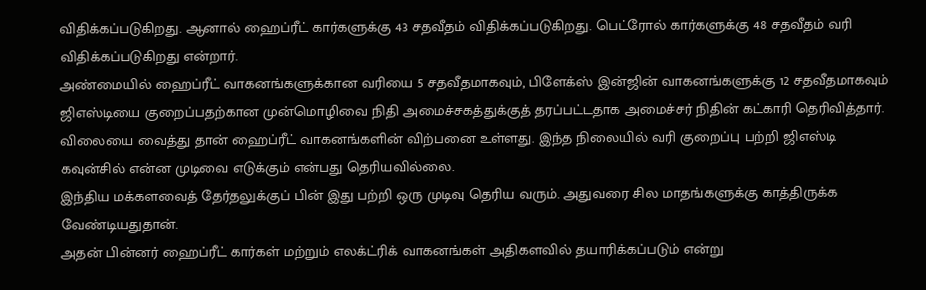விதிக்கப்படுகிறது. ஆனால் ஹைப்ரீட் கார்களுக்கு 43 சதவீதம் விதிக்கப்படுகிறது. பெட்ரோல் கார்களுக்கு 48 சதவீதம் வரி விதிக்கப்படுகிறது என்றார்.
அண்மையில் ஹைப்ரீட் வாகனங்களுக்கான வரியை 5 சதவீதமாகவும், பிளேக்ஸ் இன்ஜின் வாகனங்களுக்கு 12 சதவீதமாகவும் ஜிஎஸ்டியை குறைப்பதற்கான முன்மொழிவை நிதி அமைச்சகத்துக்குத் தரப்பட்டதாக அமைச்சர் நிதின் கட்காரி தெரிவித்தார்.
விலையை வைத்து தான் ஹைப்ரீட் வாகனங்களின் விற்பனை உள்ளது. இந்த நிலையில் வரி குறைப்பு பற்றி ஜிஎஸ்டி கவுன்சில் என்ன முடிவை எடுக்கும் என்பது தெரியவில்லை.
இந்திய மக்களவைத் தேர்தலுக்குப் பின் இது பற்றி ஒரு முடிவு தெரிய வரும். அதுவரை சில மாதங்களுக்கு காத்திருக்க வேண்டியதுதான்.
அதன் பின்னர் ஹைப்ரீட் கார்கள் மற்றும் எலக்ட்ரிக் வாகனங்கள் அதிகளவில் தயாரிக்கப்படும் என்று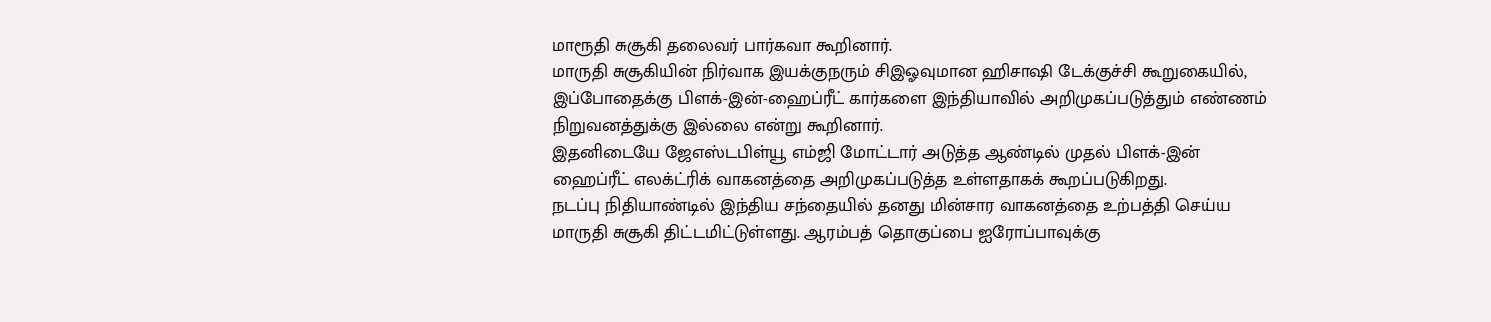மாரூதி சுசூகி தலைவர் பார்கவா கூறினார்.
மாருதி சுசூகியின் நிர்வாக இயக்குநரும் சிஇஓவுமான ஹிசாஷி டேக்குச்சி கூறுகையில், இப்போதைக்கு பிளக்-இன்-ஹைப்ரீட் கார்களை இந்தியாவில் அறிமுகப்படுத்தும் எண்ணம் நிறுவனத்துக்கு இல்லை என்று கூறினார்.
இதனிடையே ஜேஎஸ்டபிள்யூ எம்ஜி மோட்டார் அடுத்த ஆண்டில் முதல் பிளக்-இன் ஹைப்ரீட் எலக்ட்ரிக் வாகனத்தை அறிமுகப்படுத்த உள்ளதாகக் கூறப்படுகிறது.
நடப்பு நிதியாண்டில் இந்திய சந்தையில் தனது மின்சார வாகனத்தை உற்பத்தி செய்ய மாருதி சுசூகி திட்டமிட்டுள்ளது. ஆரம்பத் தொகுப்பை ஐரோப்பாவுக்கு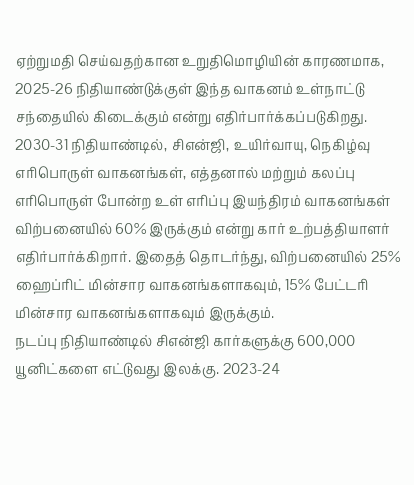ஏற்றுமதி செய்வதற்கான உறுதிமொழியின் காரணமாக, 2025-26 நிதியாண்டுக்குள் இந்த வாகனம் உள்நாட்டு சந்தையில் கிடைக்கும் என்று எதிர்பார்க்கப்படுகிறது.
2030-31 நிதியாண்டில், சிஎன்ஜி, உயிர்வாயு, நெகிழ்வு எரிபொருள் வாகனங்கள், எத்தனால் மற்றும் கலப்பு எரிபொருள் போன்ற உள் எரிப்பு இயந்திரம் வாகனங்கள் விற்பனையில் 60% இருக்கும் என்று கார் உற்பத்தியாளர் எதிர்பார்க்கிறார். இதைத் தொடர்ந்து, விற்பனையில் 25% ஹைப்ரிட் மின்சார வாகனங்களாகவும், 15% பேட்டரி மின்சார வாகனங்களாகவும் இருக்கும்.
நடப்பு நிதியாண்டில் சிஎன்ஜி கார்களுக்கு 600,000 யூனிட்களை எட்டுவது இலக்கு. 2023-24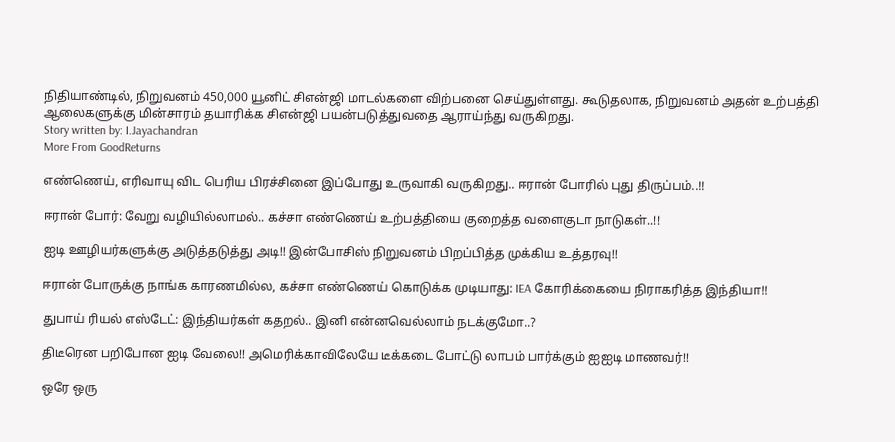நிதியாண்டில், நிறுவனம் 450,000 யூனிட் சிஎன்ஜி மாடல்களை விற்பனை செய்துள்ளது. கூடுதலாக, நிறுவனம் அதன் உற்பத்தி ஆலைகளுக்கு மின்சாரம் தயாரிக்க சிஎன்ஜி பயன்படுத்துவதை ஆராய்ந்து வருகிறது.
Story written by: I.Jayachandran
More From GoodReturns

எண்ணெய், எரிவாயு விட பெரிய பிரச்சினை இப்போது உருவாகி வருகிறது.. ஈரான் போரில் புது திருப்பம்..!!

ஈரான் போர்: வேறு வழியில்லாமல்.. கச்சா எண்ணெய் உற்பத்தியை குறைத்த வளைகுடா நாடுகள்..!!

ஐடி ஊழியர்களுக்கு அடுத்தடுத்து அடி!! இன்போசிஸ் நிறுவனம் பிறப்பித்த முக்கிய உத்தரவு!!

ஈரான் போருக்கு நாங்க காரணமில்ல, கச்சா எண்ணெய் கொடுக்க முடியாது: IEA கோரிக்கையை நிராகரித்த இந்தியா!!

துபாய் ரியல் எஸ்டேட்: இந்தியர்கள் கதறல்.. இனி என்னவெல்லாம் நடக்குமோ..?

திடீரென பறிபோன ஐடி வேலை!! அமெரிக்காவிலேயே டீக்கடை போட்டு லாபம் பார்க்கும் ஐஐடி மாணவர்!!

ஒரே ஒரு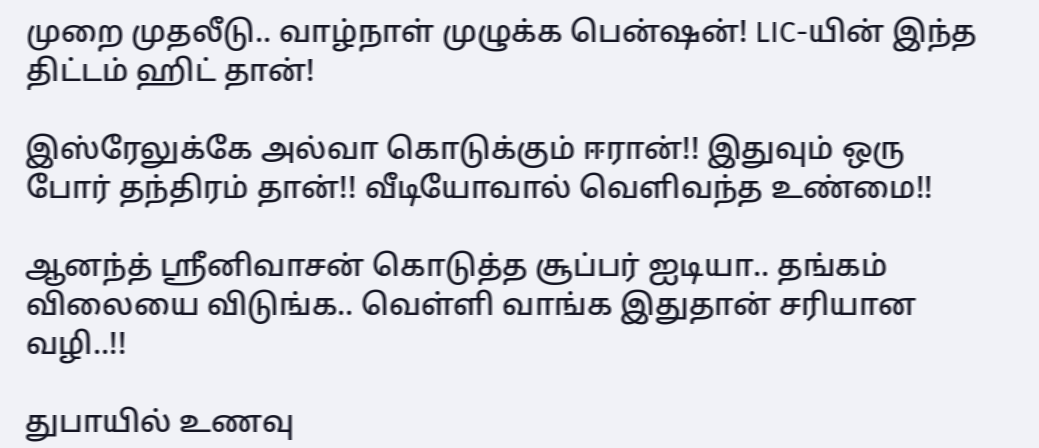முறை முதலீடு.. வாழ்நாள் முழுக்க பென்ஷன்! LIC-யின் இந்த திட்டம் ஹிட் தான்!

இஸ்ரேலுக்கே அல்வா கொடுக்கும் ஈரான்!! இதுவும் ஒரு போர் தந்திரம் தான்!! வீடியோவால் வெளிவந்த உண்மை!!

ஆனந்த் ஸ்ரீனிவாசன் கொடுத்த சூப்பர் ஐடியா.. தங்கம் விலையை விடுங்க.. வெள்ளி வாங்க இதுதான் சரியான வழி..!!

துபாயில் உணவு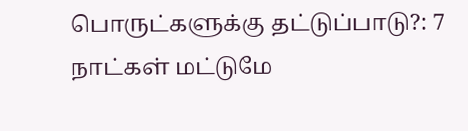பொருட்களுக்கு தட்டுப்பாடு?: 7 நாட்கள் மட்டுமே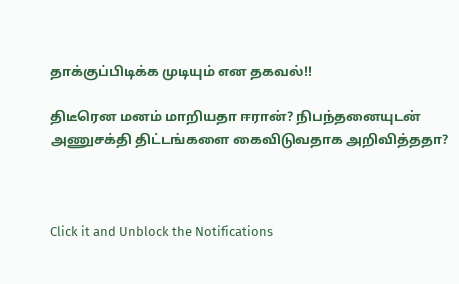தாக்குப்பிடிக்க முடியும் என தகவல்!!

திடீரென மனம் மாறியதா ஈரான்? நிபந்தனையுடன் அணுசக்தி திட்டங்களை கைவிடுவதாக அறிவித்ததா?



Click it and Unblock the Notifications